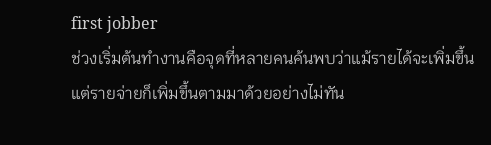first jobber
ช่วงเริ่มต้นทำงานคือจุดที่หลายคนค้นพบว่าแม้รายได้จะเพิ่มขึ้น แต่รายจ่ายก็เพิ่มขึ้นตามมาด้วยอย่างไม่ทัน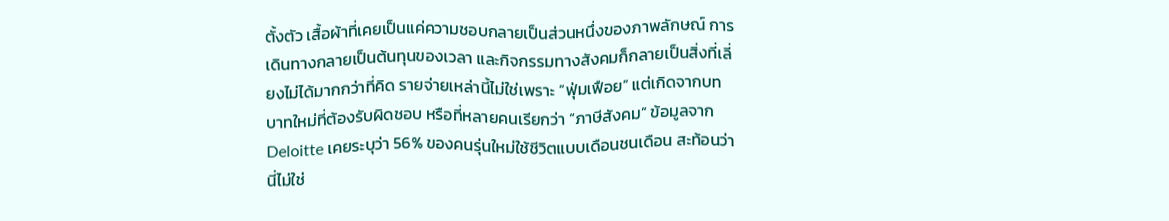ตั้งตัว เสื้อผ้าที่เคยเป็นแค่ความชอบกลายเป็นส่วนหนึ่งของภาพลักษณ์ การเดินทางกลายเป็นต้นทุนของเวลา และกิจกรรมทางสังคมก็กลายเป็นสิ่งที่เลี่ยงไม่ได้มากกว่าที่คิด รายจ่ายเหล่านี้ไม่ใช่เพราะ “ฟุ่มเฟือย” แต่เกิดจากบทบาทใหม่ที่ต้องรับผิดชอบ หรือที่หลายคนเรียกว่า “ภาษีสังคม” ข้อมูลจาก Deloitte เคยระบุว่า 56% ของคนรุ่นใหม่ใช้ชีวิตแบบเดือนชนเดือน สะท้อนว่านี่ไม่ใช่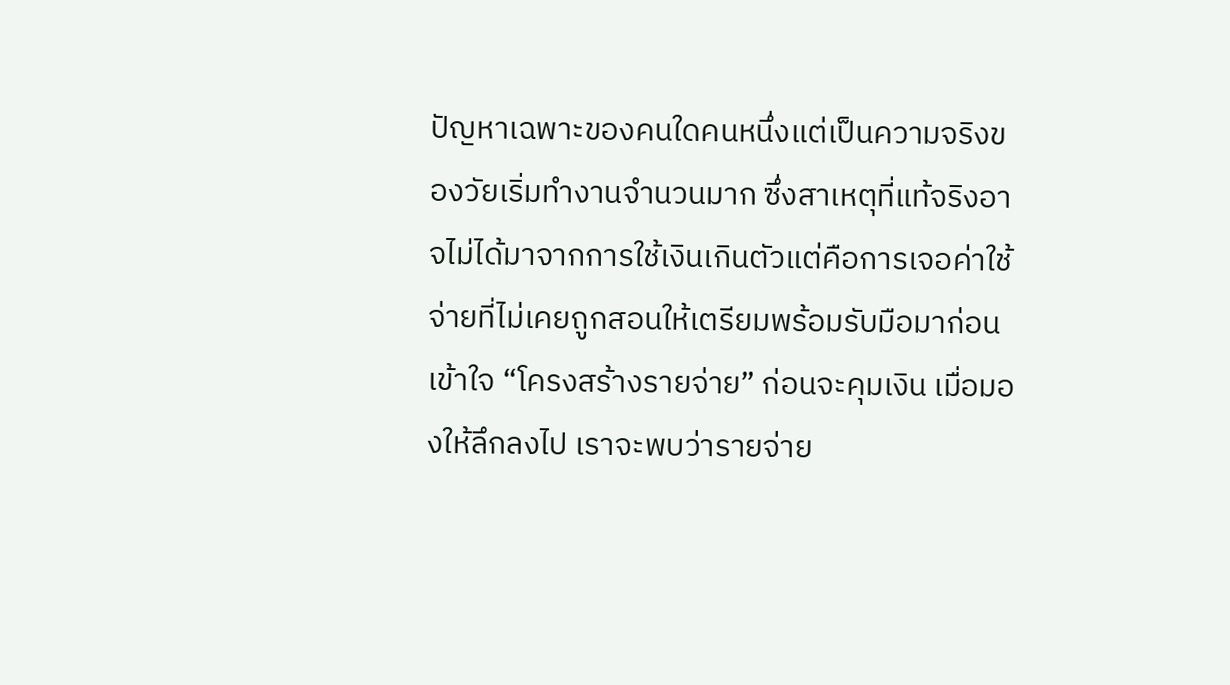ปัญหาเฉพาะของคนใดคนหนึ่งแต่เป็นความจริงของวัยเริ่มทำงานจำนวนมาก ซึ่งสาเหตุที่แท้จริงอาจไม่ได้มาจากการใช้เงินเกินตัวแต่คือการเจอค่าใช้จ่ายที่ไม่เคยถูกสอนให้เตรียมพร้อมรับมือมาก่อน เข้าใจ “โครงสร้างรายจ่าย” ก่อนจะคุมเงิน เมื่อมองให้ลึกลงไป เราจะพบว่ารายจ่าย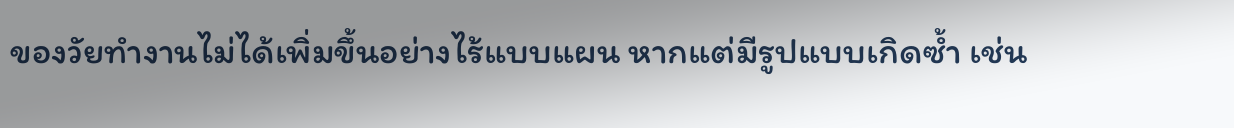ของวัยทำงานไม่ได้เพิ่มขึ้นอย่างไร้แบบแผน หากแต่มีรูปแบบเกิดซ้ำ เช่น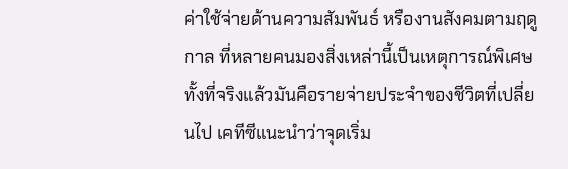ค่าใช้จ่ายด้านความสัมพันธ์ หรืองานสังคมตามฤดูกาล ที่หลายคนมองสิ่งเหล่านี้เป็นเหตุการณ์พิเศษ ทั้งที่จริงแล้วมันคือรายจ่ายประจำของชีวิตที่เปลี่ยนไป เคทีซีแนะนำว่าจุดเริ่ม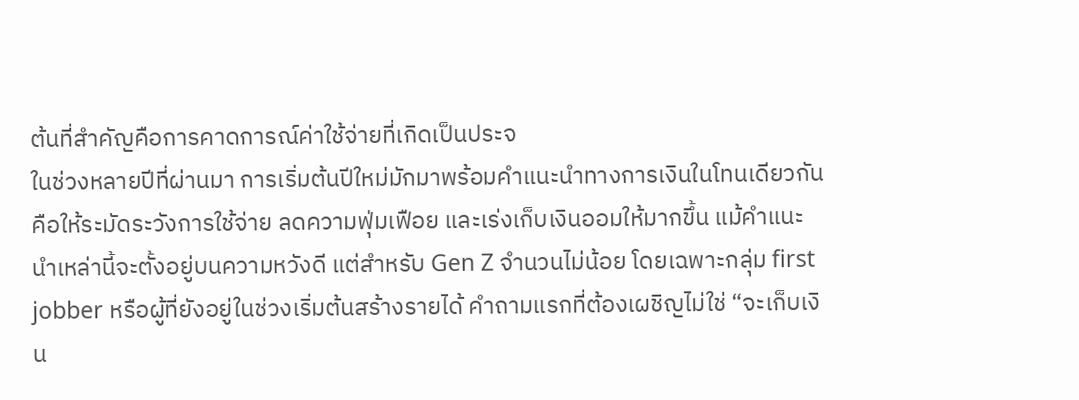ต้นที่สำคัญคือการคาดการณ์ค่าใช้จ่ายที่เกิดเป็นประจ
ในช่วงหลายปีที่ผ่านมา การเริ่มต้นปีใหม่มักมาพร้อมคำแนะนำทางการเงินในโทนเดียวกัน คือให้ระมัดระวังการใช้จ่าย ลดความฟุ่มเฟือย และเร่งเก็บเงินออมให้มากขึ้น แม้คำแนะนำเหล่านี้จะตั้งอยู่บนความหวังดี แต่สำหรับ Gen Z จำนวนไม่น้อย โดยเฉพาะกลุ่ม first jobber หรือผู้ที่ยังอยู่ในช่วงเริ่มต้นสร้างรายได้ คำถามแรกที่ต้องเผชิญไม่ใช่ “จะเก็บเงิน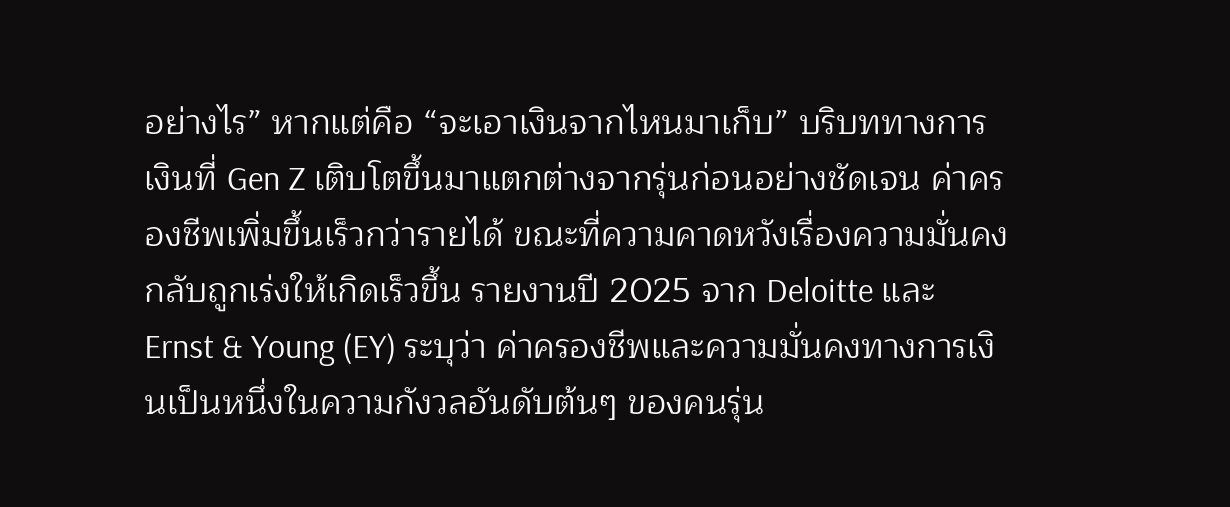อย่างไร” หากแต่คือ “จะเอาเงินจากไหนมาเก็บ” บริบททางการเงินที่ Gen Z เติบโตขึ้นมาแตกต่างจากรุ่นก่อนอย่างชัดเจน ค่าครองชีพเพิ่มขึ้นเร็วกว่ารายได้ ขณะที่ความคาดหวังเรื่องความมั่นคงกลับถูกเร่งให้เกิดเร็วขึ้น รายงานปี 2025 จาก Deloitte และ Ernst & Young (EY) ระบุว่า ค่าครองชีพและความมั่นคงทางการเงินเป็นหนึ่งในความกังวลอันดับต้นๆ ของคนรุ่น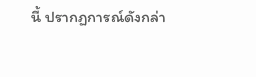นี้ ปรากฏการณ์ดังกล่า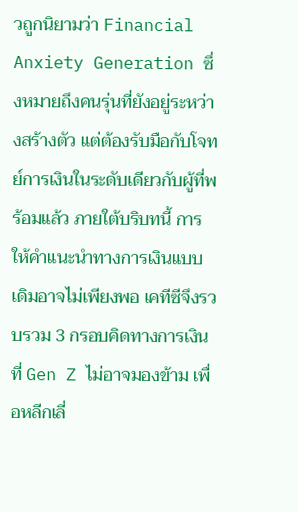วถูกนิยามว่า Financial Anxiety Generation ซึ่งหมายถึงคนรุ่นที่ยังอยู่ระหว่างสร้างตัว แต่ต้องรับมือกับโจทย์การเงินในระดับเดียวกับผู้ที่พร้อมแล้ว ภายใต้บริบทนี้ การให้คำแนะนำทางการเงินแบบเดิมอาจไม่เพียงพอ เคทีซีจึงรวบรวม 3 กรอบคิดทางการเงินที่ Gen Z ไม่อาจมองข้าม เพื่อหลีกเลี่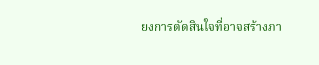ยงการตัดสินใจที่อาจสร้างภา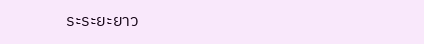ระระยะยาว